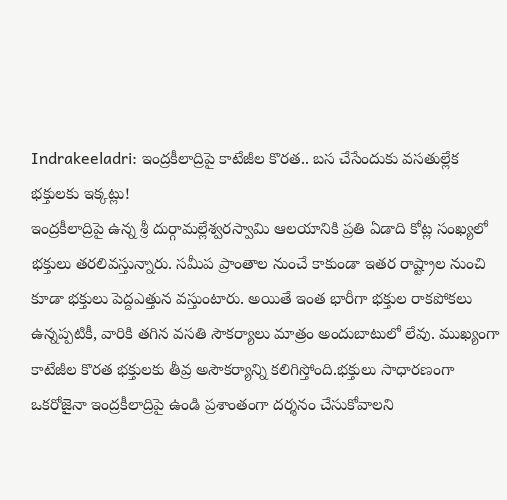Indrakeeladri: ఇంద్రకీలాద్రిపై కాటేజీల కొరత.. బస చేసేందుకు వసతుల్లేక భక్తులకు ఇక్కట్లు!
ఇంద్రకీలాద్రిపై ఉన్న శ్రీ దుర్గామల్లేశ్వరస్వామి ఆలయానికి ప్రతి ఏడాది కోట్ల సంఖ్యలో భక్తులు తరలివస్తున్నారు. సమీప ప్రాంతాల నుంచే కాకుండా ఇతర రాష్ట్రాల నుంచి కూడా భక్తులు పెద్దఎత్తున వస్తుంటారు. అయితే ఇంత భారీగా భక్తుల రాకపోకలు ఉన్నప్పటికీ, వారికి తగిన వసతి సౌకర్యాలు మాత్రం అందుబాటులో లేవు. ముఖ్యంగా కాటేజీల కొరత భక్తులకు తీవ్ర అసౌకర్యాన్ని కలిగిస్తోంది.భక్తులు సాధారణంగా ఒకరోజైనా ఇంద్రకీలాద్రిపై ఉండి ప్రశాంతంగా దర్శనం చేసుకోవాలని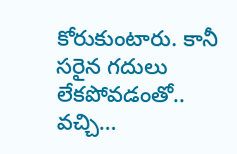కోరుకుంటారు. కానీ సరైన గదులు లేకపోవడంతో.. వచ్చి…